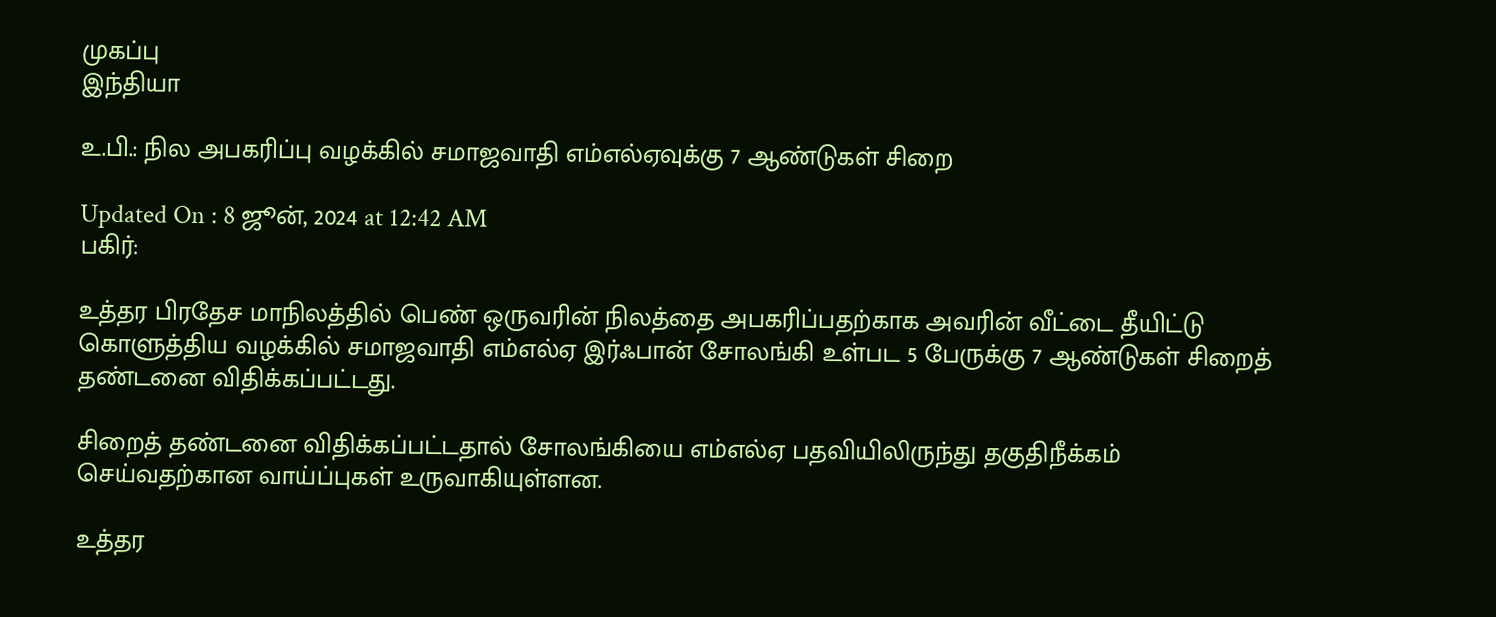முகப்பு
இந்தியா

உ.பி.: நில அபகரிப்பு வழக்கில் சமாஜவாதி எம்எல்ஏவுக்கு 7 ஆண்டுகள் சிறை

Updated On : 8 ஜூன், 2024 at 12:42 AM
பகிர்:

உத்தர பிரதேச மாநிலத்தில் பெண் ஒருவரின் நிலத்தை அபகரிப்பதற்காக அவரின் வீட்டை தீயிட்டு கொளுத்திய வழக்கில் சமாஜவாதி எம்எல்ஏ இர்ஃபான் சோலங்கி உள்பட 5 பேருக்கு 7 ஆண்டுகள் சிறைத் தண்டனை விதிக்கப்பட்டது.

சிறைத் தண்டனை விதிக்கப்பட்டதால் சோலங்கியை எம்எல்ஏ பதவியிலிருந்து தகுதிநீக்கம் செய்வதற்கான வாய்ப்புகள் உருவாகியுள்ளன.

உத்தர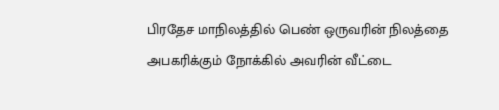பிரதேச மாநிலத்தில் பெண் ஒருவரின் நிலத்தை அபகரிக்கும் நோக்கில் அவரின் வீட்டை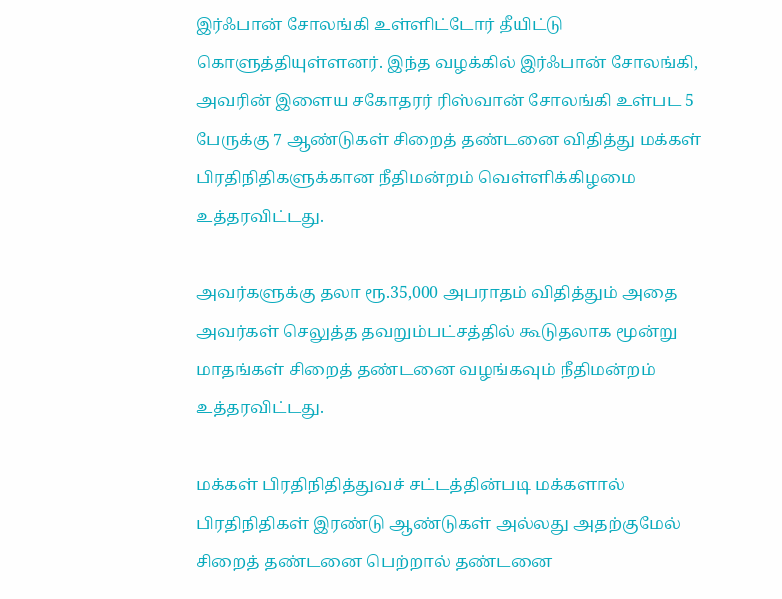இர்ஃபான் சோலங்கி உள்ளிட்டோர் தீயிட்டு கொளுத்தியுள்ளனர். இந்த வழக்கில் இர்ஃபான் சோலங்கி, அவரின் இளைய சகோதரர் ரிஸ்வான் சோலங்கி உள்பட 5 பேருக்கு 7 ஆண்டுகள் சிறைத் தண்டனை விதித்து மக்கள் பிரதிநிதிகளுக்கான நீதிமன்றம் வெள்ளிக்கிழமை உத்தரவிட்டது.

அவர்களுக்கு தலா ரூ.35,000 அபராதம் விதித்தும் அதை அவர்கள் செலுத்த தவறும்பட்சத்தில் கூடுதலாக மூன்று மாதங்கள் சிறைத் தண்டனை வழங்கவும் நீதிமன்றம் உத்தரவிட்டது.

மக்கள் பிரதிநிதித்துவச் சட்டத்தின்படி மக்களால் பிரதிநிதிகள் இரண்டு ஆண்டுகள் அல்லது அதற்குமேல் சிறைத் தண்டனை பெற்றால் தண்டனை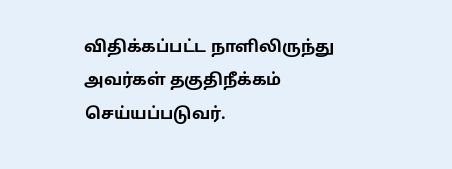விதிக்கப்பட்ட நாளிலிருந்து அவர்கள் தகுதிநீக்கம் செய்யப்படுவர்.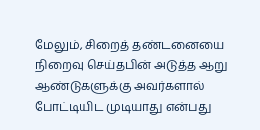மேலும், சிறைத் தண்டனையை நிறைவு செய்தபின் அடுத்த ஆறு ஆண்டுகளுக்கு அவர்களால் போட்டியிட முடியாது என்பது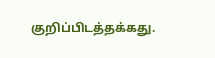குறிப்பிடத்தக்கது.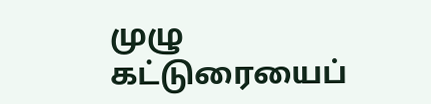முழு கட்டுரையைப்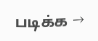படிக்க →